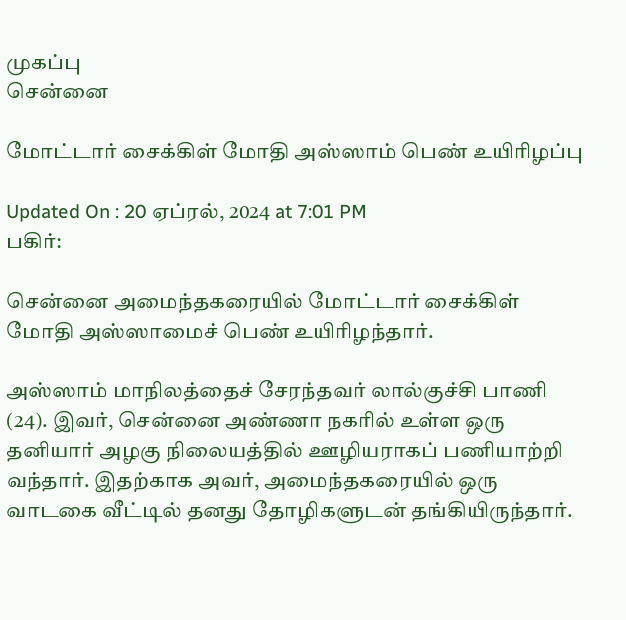முகப்பு
சென்னை

மோட்டார் சைக்கிள் மோதி அஸ்ஸாம் பெண் உயிரிழப்பு

Updated On : 20 ஏப்ரல், 2024 at 7:01 PM
பகிர்:

சென்னை அமைந்தகரையில் மோட்டார் சைக்கிள் மோதி அஸ்ஸாமைச் பெண் உயிரிழந்தார்.

அஸ்ஸாம் மாநிலத்தைச் சேரந்தவர் லால்குச்சி பாணி (24). இவர், சென்னை அண்ணா நகரில் உள்ள ஒரு தனியார் அழகு நிலையத்தில் ஊழியராகப் பணியாற்றி வந்தார். இதற்காக அவர், அமைந்தகரையில் ஒரு வாடகை வீட்டில் தனது தோழிகளுடன் தங்கியிருந்தார்.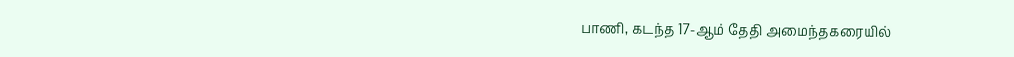பாணி, கடந்த 17-ஆம் தேதி அமைந்தகரையில்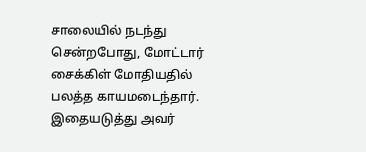சாலையில் நடந்து சென்றபோது, மோட்டார் சைக்கிள் மோதியதில் பலத்த காயமடைந்தார். இதையடுத்து அவர்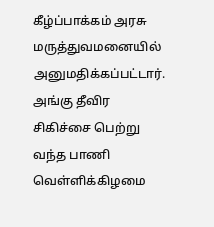கீழ்ப்பாக்கம் அரசு மருத்துவமனையில் அனுமதிக்கப்பட்டார். அங்கு தீவிர சிகிச்சை பெற்று வந்த பாணி வெள்ளிக்கிழமை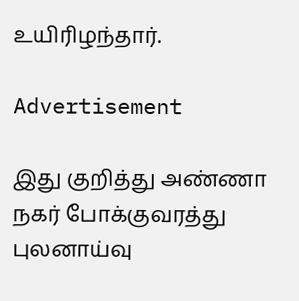உயிரிழந்தார்.

Advertisement

இது குறித்து அண்ணா நகர் போக்குவரத்து புலனாய்வு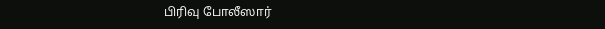பிரிவு போலீஸார்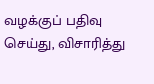வழக்குப் பதிவு செய்து, விசாரித்து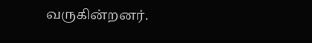வருகின்றனர்.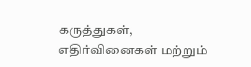கருத்துகள், எதிர்வினைகள் மற்றும்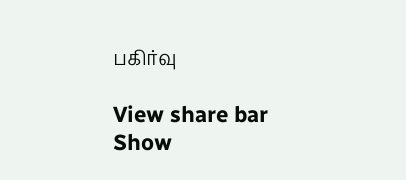பகிர்வு

View share bar
Show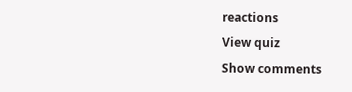reactions
View quiz
Show comments